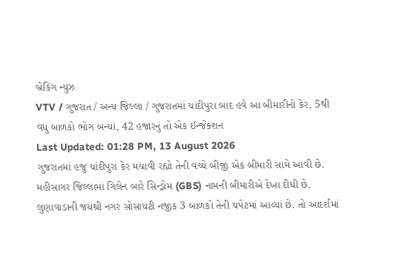બ્રેકિંગ ન્યુઝ
VTV / ગુજરાત / અન્ય જિલ્લા / ગુજરાતમાં ચાંદીપુરા બાદ હવે આ બીમારીનો કેર, 5થી વધુ બાળકો ભોગ બન્યાં, 42 હજારનું તો એક ઈન્જેક્શન
Last Updated: 01:28 PM, 13 August 2026
ગુજરાતમાં હજુ ચાંદીપુરા કેર મચાવી રહ્યો તેની વચ્ચે બીજી એક બીમારી સામે આવી છે. મહીસાગર જિલ્લામાં ગિલેન બારે સિન્ડ્રોમ (GBS) નામની બીમારીએ દેખા દીધી છે. લુણાવાડાની જયશ્રી નગર સોસાયટી નજીક 3 બાળકો તેની ચપેટમાં આવ્યાં છે. તો આદર્શમાં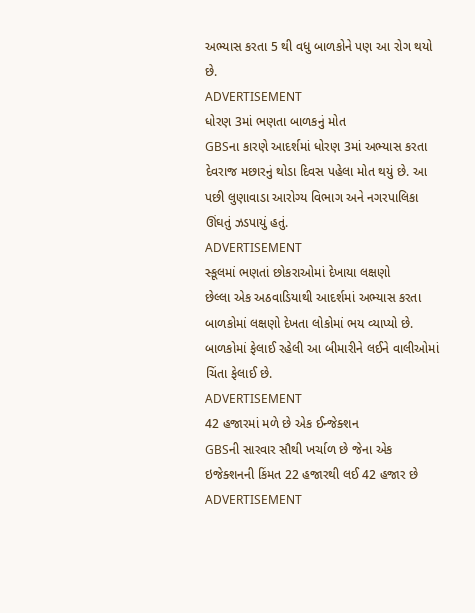અભ્યાસ કરતા 5 થી વધુ બાળકોને પણ આ રોગ થયો છે.
ADVERTISEMENT
ધોરણ 3માં ભણતા બાળકનું મોત
GBSના કારણે આદર્શમાં ધોરણ 3માં અભ્યાસ કરતા દેવરાજ મછારનું થોડા દિવસ પહેલા મોત થયું છે. આ પછી લુણાવાડા આરોગ્ય વિભાગ અને નગરપાલિકા ઊંઘતું ઝડપાયું હતું.
ADVERTISEMENT
સ્કૂલમાં ભણતાં છોકરાઓમાં દેખાયા લક્ષણો
છેલ્લા એક અઠવાડિયાથી આદર્શમાં અભ્યાસ કરતા બાળકોમાં લક્ષણો દેખતા લોકોમાં ભય વ્યાપ્યો છે. બાળકોમાં ફેલાઈ રહેલી આ બીમારીને લઈને વાલીઓમાં ચિંતા ફેલાઈ છે.
ADVERTISEMENT
42 હજારમાં મળે છે એક ઈન્જેક્શન
GBSની સારવાર સૌથી ખર્ચાળ છે જેના એક ઇજેક્શનની કિંમત 22 હજારથી લઈ 42 હજાર છે
ADVERTISEMENT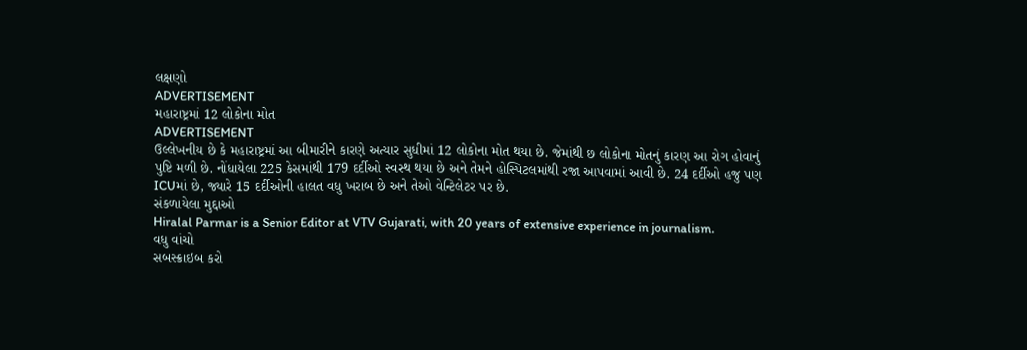લક્ષણો
ADVERTISEMENT
મહારાષ્ટ્રમાં 12 લોકોના મોત
ADVERTISEMENT
ઉલ્લેખનીય છે કે મહારાષ્ટ્રમાં આ બીમારીને કારણે અત્યાર સુધીમાં 12 લોકોના મોત થયા છે. જેમાંથી છ લોકોના મોતનું કારણ આ રોગ હોવાનું પુષ્ટિ મળી છે. નોંધાયેલા 225 કેસમાંથી 179 દર્દીઓ સ્વસ્થ થયા છે અને તેમને હોસ્પિટલમાંથી રજા આપવામાં આવી છે. 24 દર્દીઓ હજુ પણ ICUમાં છે, જ્યારે 15 દર્દીઓની હાલત વધુ ખરાબ છે અને તેઓ વેન્ટિલેટર પર છે.
સંકળાયેલા મુદ્દાઓ
Hiralal Parmar is a Senior Editor at VTV Gujarati, with 20 years of extensive experience in journalism.
વધુ વાંચો
સબસ્ક્રાઇબ કરો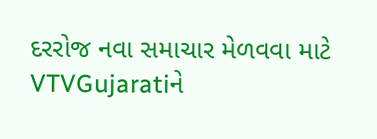દરરોજ નવા સમાચાર મેળવવા માટે VTVGujaratiને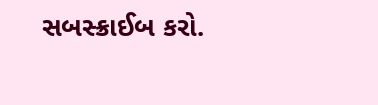સબસ્ક્રાઈબ કરો.